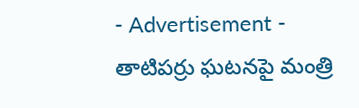- Advertisement -
తాటిపర్రు ఘటనపై మంత్రి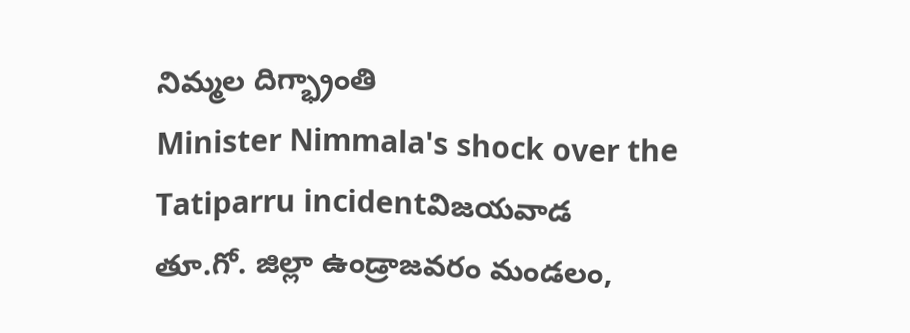నిమ్మల దిగ్భ్రాంతి
Minister Nimmala's shock over the Tatiparru incidentవిజయవాడ
తూ.గో. జిల్లా ఉండ్రాజవరం మండలం,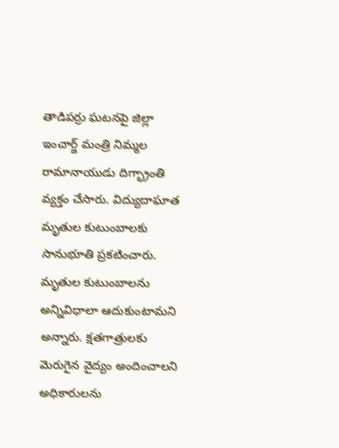తాడిపర్రు ఘటనపై జిల్లా ఇంచార్జ్ మంత్రి నిమ్మల రామానాయుడు దిగ్భ్రాంతి వ్యక్తం చేసారు. విద్యుదాఘాత మృతుల కుటుంబాలకు సానుభూతి ప్రకటించారు. మృతుల కుటుంబాలను అన్నివిధాలా ఆదుకుంటామని అన్నారు. క్షతగాత్రులకు మెరుగైన వైద్యం అందించాలని అధికారులను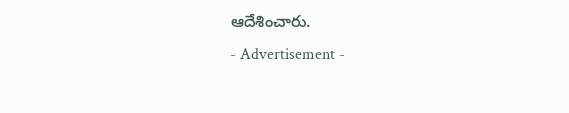ఆదేశించారు.
- Advertisement -